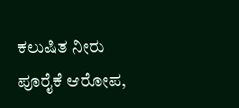ಕಲುಷಿತ ನೀರು ಪೂರೈಕೆ ಆರೋಪ,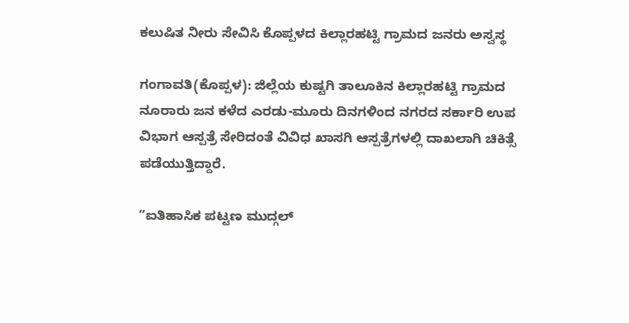ಕಲುಷಿತ ನೀರು ಸೇವಿಸಿ ಕೊಪ್ಪಳದ ಕಿಲ್ಲಾರಹಟ್ಟಿ ಗ್ರಾಮದ ಜನರು ಅಸ್ವಸ್ಥ

ಗಂಗಾವತಿ(ಕೊಪ್ಪಳ): ಜಿಲ್ಲೆಯ ಕುಷ್ಟಗಿ ತಾಲೂಕಿನ ಕಿಲ್ಲಾರಹಟ್ಟಿ ಗ್ರಾಮದ ನೂರಾರು ಜನ ಕಳೆದ ಎರಡು-ಮೂರು ದಿನಗಳಿಂದ ನಗರದ ಸರ್ಕಾರಿ ಉಪ ವಿಭಾಗ ಆಸ್ಪತ್ರೆ ಸೇರಿದಂತೆ ವಿವಿಧ ಖಾಸಗಿ ಆಸ್ಪತ್ರೆಗಳಲ್ಲಿ ದಾಖಲಾಗಿ ಚಿಕಿತ್ಸೆ ಪಡೆಯುತ್ತಿದ್ದಾರೆ.

“ಐತಿಹಾಸಿಕ ಪಟ್ಟಣ ಮುದ್ಗಲ್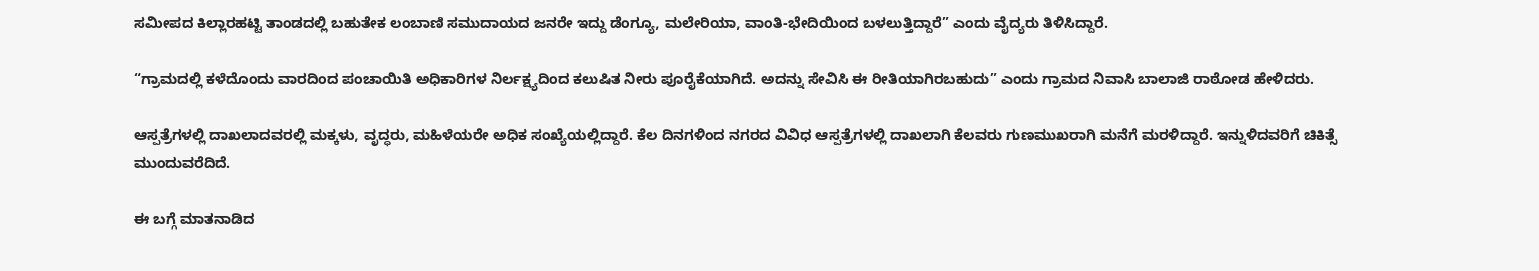ಸಮೀಪದ ಕಿಲ್ಲಾರಹಟ್ಟಿ ತಾಂಡದಲ್ಲಿ ಬಹುತೇಕ ಲಂಬಾಣಿ ಸಮುದಾಯದ ಜನರೇ ಇದ್ದು ಡೆಂಗ್ಯೂ, ಮಲೇರಿಯಾ, ವಾಂತಿ-ಭೇದಿಯಿಂದ ಬಳಲುತ್ತಿದ್ದಾರೆ” ಎಂದು ವೈದ್ಯರು ತಿಳಿಸಿದ್ದಾರೆ.

“ಗ್ರಾಮದಲ್ಲಿ ಕಳೆದೊಂದು ವಾರದಿಂದ ಪಂಚಾಯಿತಿ ಅಧಿಕಾರಿಗಳ ನಿರ್ಲಕ್ಷ್ಯದಿಂದ ಕಲುಷಿತ ನೀರು ಪೂರೈಕೆಯಾಗಿದೆ. ಅದನ್ನು ಸೇವಿಸಿ ಈ ರೀತಿಯಾಗಿರಬಹುದು” ಎಂದು ಗ್ರಾಮದ ನಿವಾಸಿ ಬಾಲಾಜಿ ರಾಠೋಡ ಹೇಳಿದರು.

ಆಸ್ಪತ್ರೆಗಳಲ್ಲಿ ದಾಖಲಾದವರಲ್ಲಿ ಮಕ್ಕಳು, ವೃದ್ಧರು, ಮಹಿಳೆಯರೇ ಅಧಿಕ ಸಂಖ್ಯೆಯಲ್ಲಿದ್ದಾರೆ. ಕೆಲ ದಿನಗಳಿಂದ ನಗರದ ವಿವಿಧ ಆಸ್ಪತ್ರೆಗಳಲ್ಲಿ ದಾಖಲಾಗಿ ಕೆಲವರು ಗುಣಮುಖರಾಗಿ ಮನೆಗೆ ಮರಳಿದ್ದಾರೆ. ಇನ್ನುಳಿದವರಿಗೆ ಚಿಕಿತ್ಸೆ ಮುಂದುವರೆದಿದೆ.

ಈ ಬಗ್ಗೆ ಮಾತನಾಡಿದ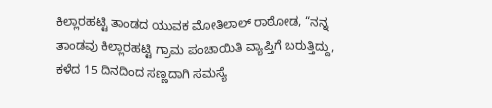ಕಿಲ್ಲಾರಹಟ್ಟಿ ತಾಂಡದ ಯುವಕ ಮೋತಿಲಾಲ್ ರಾಠೋಡ, “ನನ್ನ ತಾಂಡವು ಕಿಲ್ಲಾರಹಟ್ಟಿ ಗ್ರಾಮ ಪಂಚಾಯಿತಿ ವ್ಯಾಪ್ತಿಗೆ ಬರುತ್ತಿದ್ದು, ಕಳೆದ 15 ದಿನದಿಂದ ಸಣ್ಣದಾಗಿ ಸಮಸ್ಯೆ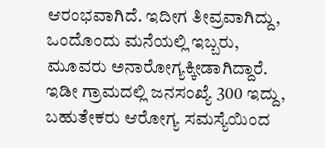ಆರಂಭವಾಗಿದೆ. ಇದೀಗ ತೀವ್ರವಾಗಿದ್ದು, ಒಂದೊಂದು ಮನೆಯಲ್ಲಿ ಇಬ್ಬರು, ಮೂವರು ಅನಾರೋಗ್ಯಕ್ಕೀಡಾಗಿದ್ದಾರೆ. ಇಡೀ ಗ್ರಾಮದಲ್ಲಿ ಜನಸಂಖ್ಯೆ 300 ಇದ್ದು, ಬಹುತೇಕರು ಆರೋಗ್ಯ ಸಮಸ್ಯೆಯಿಂದ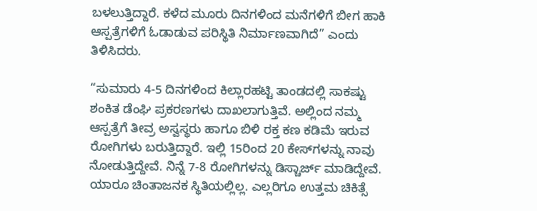ಬಳಲುತ್ತಿದ್ದಾರೆ. ಕಳೆದ ಮೂರು ದಿನಗಳಿಂದ ಮನೆಗಳಿಗೆ ಬೀಗ ಹಾಕಿ ಆಸ್ಪತ್ರೆಗಳಿಗೆ ಓಡಾಡುವ ಪರಿಸ್ಥಿತಿ ನಿರ್ಮಾಣವಾಗಿದೆ” ಎಂದು ತಿಳಿಸಿದರು.

“ಸುಮಾರು 4-5 ದಿನಗಳಿಂದ ಕಿಲ್ಲಾರಹಟ್ಟಿ ತಾಂಡದಲ್ಲಿ ಸಾಕಷ್ಟು ಶಂಕಿತ ಡೆಂಘಿ ಪ್ರಕರಣಗಳು ದಾಖಲಾಗುತ್ತಿವೆ. ಅಲ್ಲಿಂದ ನಮ್ಮ ಆಸ್ಪತ್ರೆಗೆ ತೀವ್ರ ಅಸ್ವಸ್ಥರು ಹಾಗೂ ಬಿಳಿ ರಕ್ತ ಕಣ ಕಡಿಮೆ ಇರುವ ರೋಗಿಗಳು ಬರುತ್ತಿದ್ದಾರೆ. ಇಲ್ಲಿ 15ರಿಂದ 20 ಕೇಸ್‌ಗಳನ್ನು ನಾವು ನೋಡುತ್ತಿದ್ದೇವೆ. ನಿನ್ನೆ 7-8 ರೋಗಿಗಳನ್ನು ಡಿಸ್ಚಾರ್ಜ್ ಮಾಡಿದ್ದೇವೆ. ಯಾರೂ ಚಿಂತಾಜನಕ ಸ್ಥಿತಿಯಲ್ಲಿಲ್ಲ. ಎಲ್ಲರಿಗೂ ಉತ್ತಮ ಚಿಕಿತ್ಸೆ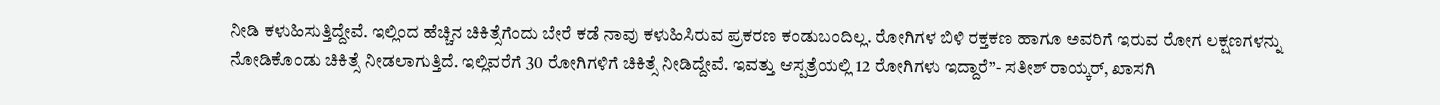ನೀಡಿ ಕಳುಹಿಸುತ್ತಿದ್ದೇವೆ. ಇಲ್ಲಿಂದ ಹೆಚ್ಚಿನ ಚಿಕಿತ್ಸೆಗೆಂದು ಬೇರೆ ಕಡೆ ನಾವು ಕಳುಹಿಸಿರುವ ಪ್ರಕರಣ ಕಂಡುಬಂದಿಲ್ಲ. ರೋಗಿಗಳ ಬಿಳಿ ರಕ್ತಕಣ ಹಾಗೂ ಅವರಿಗೆ ಇರುವ ರೋಗ ಲಕ್ಷಣಗಳನ್ನು ನೋಡಿಕೊಂಡು ಚಿಕಿತ್ಸೆ ನೀಡಲಾಗುತ್ತಿದೆ. ಇಲ್ಲಿವರೆಗೆ 30 ರೋಗಿಗಳಿಗೆ ಚಿಕಿತ್ಸೆ ನೀಡಿದ್ದೇವೆ. ಇವತ್ತು ಆಸ್ಪತ್ರೆಯಲ್ಲಿ 12 ರೋಗಿಗಳು ಇದ್ದಾರೆ”- ಸತೀಶ್ ರಾಯ್ಕರ್, ಖಾಸಗಿ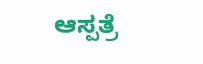ಆಸ್ಪತ್ರೆ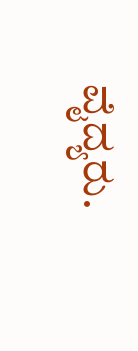ವೈದ್ಯರು.